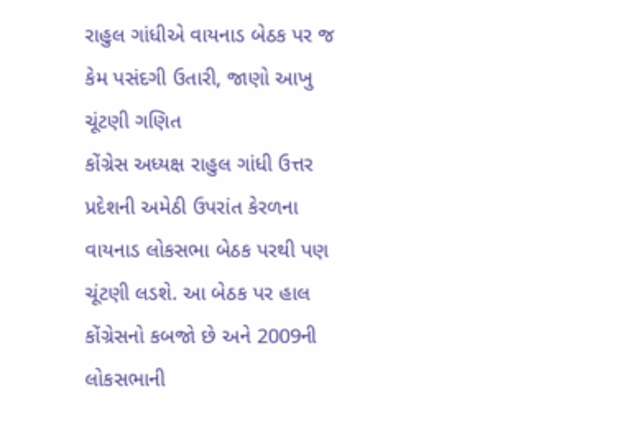રાહુલ ગાંધીએ વાયનાડ બેઠક પર જ કેમ પસંદગી ઉતારી, જાણો આખુ ચૂંટણી ગણિત
કોંગ્રેસ અધ્યક્ષ રાહુલ ગાંધી ઉત્તર પ્રદેશની અમેઠી ઉપરાંત કેરળના વાયનાડ લોકસભા બેઠક પરથી પણ ચૂંટણી લડશે. આ બેઠક પર હાલ કોંગ્રેસનો કબજો છે અને 2009ની લોકસભાની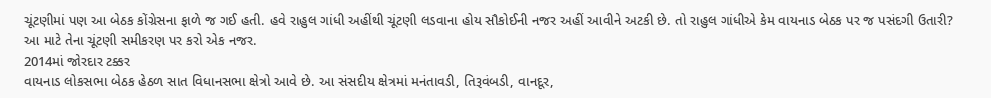ચૂંટણીમાં પણ આ બેઠક કોંગ્રેસના ફાળે જ ગઈ હતી. હવે રાહુલ ગાંધી અહીંથી ચૂંટણી લડવાના હોય સૌકોઈની નજર અહીં આવીને અટકી છે. તો રાહુલ ગાંધીએ કેમ વાયનાડ બેઠક પર જ પસંદગી ઉતારી? આ માટે તેના ચૂંટણી સમીકરણ પર કરો એક નજર.
2014માં જોરદાર ટક્કર
વાયનાડ લોકસભા બેઠક હેઠળ સાત વિધાનસભા ક્ષેત્રો આવે છે. આ સંસદીય ક્ષેત્રમાં મનંતાવડી, તિરૂવંબડી, વાનદૂર,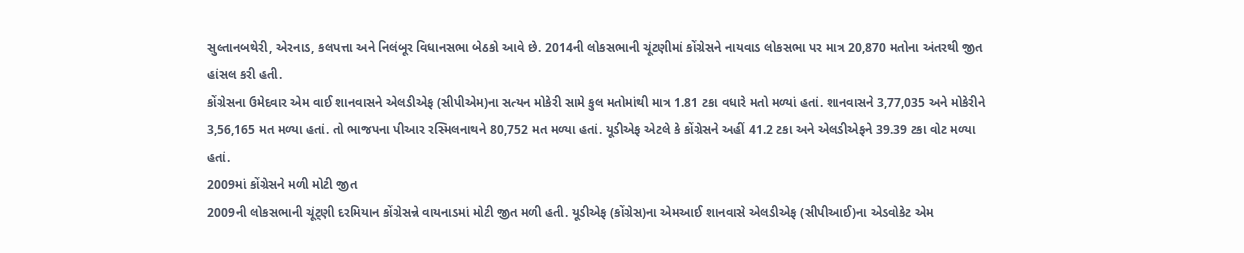સુલ્તાનબથેરી, એરનાડ, કલપત્તા અને નિલંબૂર વિધાનસભા બેઠકો આવે છે. 2014ની લોકસભાની ચૂંટણીમાં કોંગ્રેસને નાયવાડ લોકસભા પર માત્ર 20,870 મતોના અંતરથી જીત હાંસલ કરી હતી.
કોંગ્રેસના ઉમેદવાર એમ વાઈ શાનવાસને એલડીએફ (સીપીએમ)ના સત્યન મોકેરી સામે કુલ મતોમાંથી માત્ર 1.81 ટકા વધારે મતો મળ્યાં હતાં. શાનવાસને 3,77,035 અને મોકેરીને 3,56,165 મત મળ્યા હતાં. તો ભાજપના પીઆર રસ્મિલનાથને 80,752 મત મળ્યા હતાં. યૂડીએફ એટલે કે કોંગ્રેસને અહીં 41.2 ટકા અને એલડીએફને 39.39 ટકા વોટ મળ્યા હતાં.
2009માં કોંગ્રેસને મળી મોટી જીત
2009ની લોકસભાની ચૂંટ્ણી દરમિયાન કોંગ્રેસન્ને વાયનાડમાં મોટી જીત મળી હતી. યૂડીએફ (કોંગ્રેસ)ના એમઆઈ શાનવાસે એલડીએફ (સીપીઆઈ)ના એડવોકેટ એમ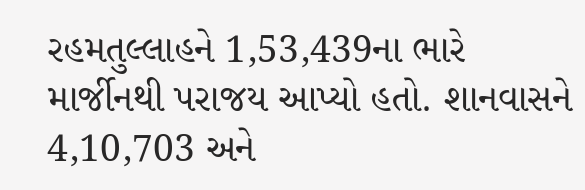રહમતુલ્લાહને 1,53,439ના ભારે માર્જીનથી પરાજય આપ્યો હતો. શાનવાસને 4,10,703 અને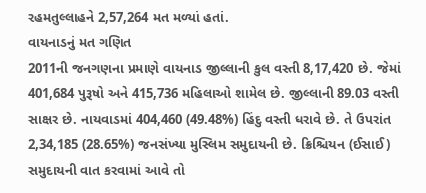રહમતુલ્લાહને 2,57,264 મત મળ્યાં હતાં.
વાયનાડનું મત ગણિત
2011ની જનગણના પ્રમાણે વાયનાડ જીલ્લાની કુલ વસ્તી 8,17,420 છે. જેમાં 401,684 પુરૂષો અને 415,736 મહિલાઓ શામેલ છે. જીલ્લાની 89.03 વસ્તી સાક્ષર છે. નાયવાડમાં 404,460 (49.48%) હિંદુ વસ્તી ધરાવે છે. તે ઉપરાંત 2,34,185 (28.65%) જનસંખ્યા મુસ્લિમ સમુદાયની છે. ક્રિશ્ચિયન (ઈસાઈ) સમુદાયની વાત કરવામાં આવે તો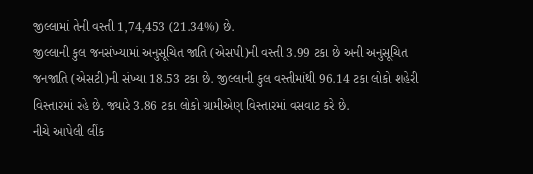જીલ્લામાં તેની વસ્તી 1,74,453 (21.34%) છે.
જીલ્લાની કુલ જનસંખ્યામાં અનુસૂચિત જાતિ (એસપી)ની વસ્તી 3.99 ટકા છે અની અનુસૂચિત જનજાતિ (એસટી)ની સંખ્યા 18.53 ટકા છે. જીલ્લાની કુલ વસ્તીમાંથી 96.14 ટકા લોકો શહેરી વિસ્તારમાં રહે છે. જ્યારે 3.86 ટકા લોકો ગ્રામીએણ વિસ્તારમાં વસવાટ કરે છે.
નીચે આપેલી લીંક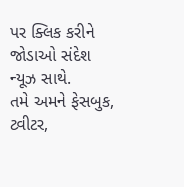પર ક્લિક કરીને જોડાઓ સંદેશ ન્યૂઝ સાથે.
તમે અમને ફેસબુક, ટ્વીટર,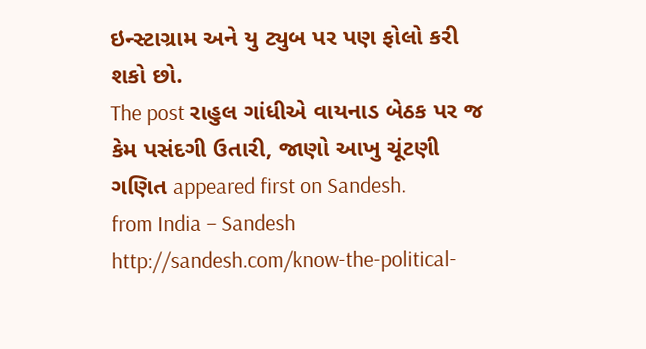ઇન્સ્ટાગ્રામ અને યુ ટ્યુબ પર પણ ફોલો કરી શકો છો.
The post રાહુલ ગાંધીએ વાયનાડ બેઠક પર જ કેમ પસંદગી ઉતારી, જાણો આખુ ચૂંટણી ગણિત appeared first on Sandesh.
from India – Sandesh http://sandesh.com/know-the-political-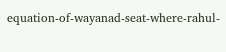equation-of-wayanad-seat-where-rahul-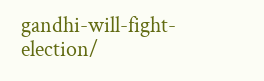gandhi-will-fight-election/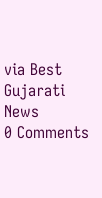via Best Gujarati News
0 Comments